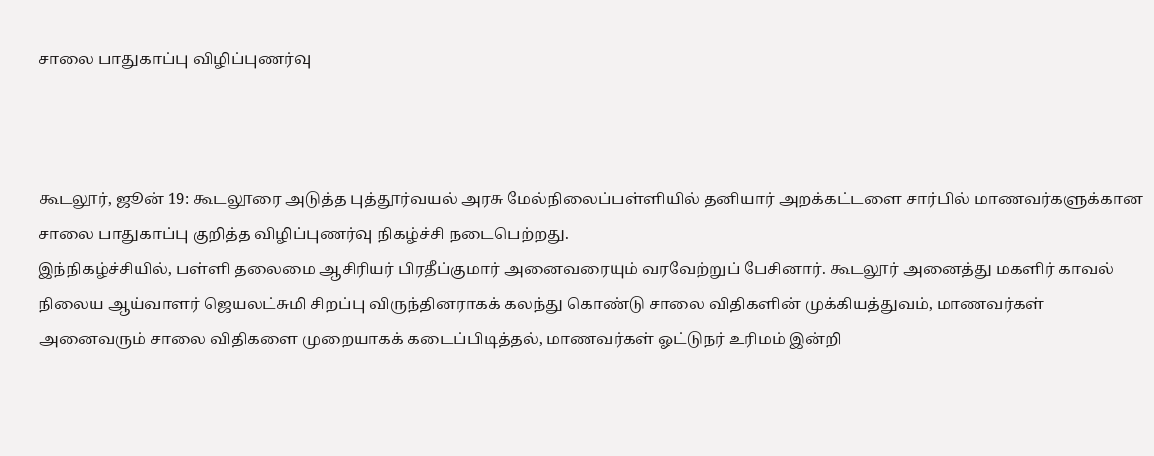சாலை பாதுகாப்பு விழிப்புணர்வு



கூடலூர், ஜூன் 19: கூடலூரை அடுத்த புத்தூர்வயல் அரசு மேல்நிலைப்பள்ளியில் தனியார் அறக்கட்டளை சார்பில் மாணவர்களுக்கான சாலை பாதுகாப்பு குறித்த விழிப்புணர்வு நிகழ்ச்சி நடைபெற்றது.
இந்நிகழ்ச்சியில், பள்ளி தலைமை ஆசிரியர் பிரதீப்குமார் அனைவரையும் வரவேற்றுப் பேசினார். கூடலூர் அனைத்து மகளிர் காவல் நிலைய ஆய்வாளர் ஜெயலட்சுமி சிறப்பு விருந்தினராகக் கலந்து கொண்டு சாலை விதிகளின் முக்கியத்துவம், மாணவர்கள் அனைவரும் சாலை விதிகளை முறையாகக் கடைப்பிடித்தல், மாணவர்கள் ஓட்டுநர் உரிமம் இன்றி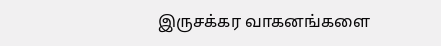இருசக்கர வாகனங்களை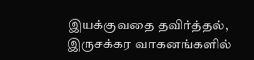இயக்குவதை தவிர்த்தல், இருசக்கர வாகனங்களில்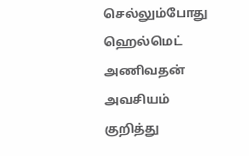செல்லும்போது ஹெல்மெட் அணிவதன் அவசியம் குறித்து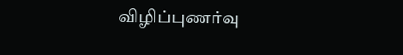விழிப்புணர்வு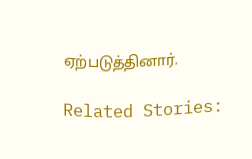ஏற்படுத்தினார்.

Related Stories: